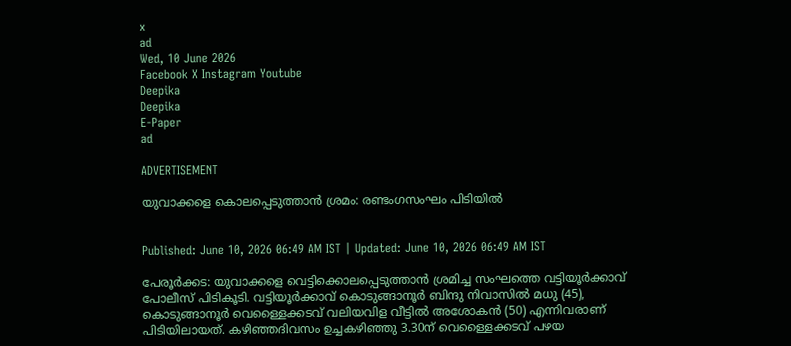x
ad
Wed, 10 June 2026
Facebook X Instagram Youtube
Deepika
Deepika
E-Paper
ad

ADVERTISEMENT

യുവാക്കളെ കൊലപ്പെടുത്താന്‍ ശ്രമം: രണ്ടംഗസംഘം പിടിയില്‍


Published: June 10, 2026 06:49 AM IST | Updated: June 10, 2026 06:49 AM IST

പേരൂര്‍ക്കട: യുവാക്കളെ വെട്ടിക്കൊലപ്പെടുത്താന്‍ ശ്രമിച്ച സംഘത്തെ വട്ടിയൂര്‍ക്കാവ് പോലീസ് പിടികൂടി. വട്ടിയൂര്‍ക്കാവ് കൊടുങ്ങാനൂര്‍ ബിന്ദു നിവാസില്‍ മധു (45), കൊടുങ്ങാനൂര്‍ വെള്ളൈക്കടവ് വലിയവിള വീട്ടില്‍ അശോകന്‍ (50) എന്നിവരാണ് പിടിയിലായത്. കഴിഞ്ഞദിവസം ഉച്ചകഴിഞ്ഞു 3.30ന് വെള്ളൈക്കടവ് പഴയ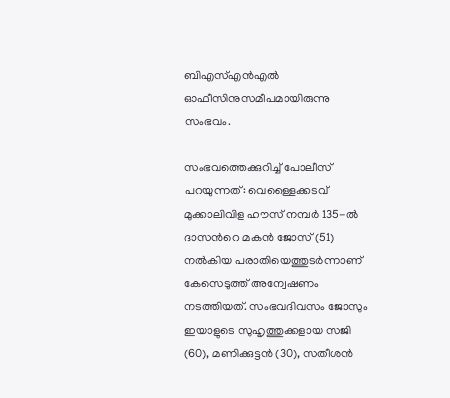ബിഎസ്എന്‍എല്‍ ഓഫീസിനുസമീപമായിരുന്നു സംഭവം.

സംഭവത്തെക്കുറിച്ച് പോലീസ് പറയുന്നത്: വെള്ളൈക്കടവ് മുക്കാലിവിള ഹൗസ് നമ്പര്‍ 135-ല്‍ ദാസന്‍റെ മകന്‍ ജോസ് (51) നല്‍കിയ പരാതിയെത്തുടര്‍ന്നാണ് കേസെടുത്ത് അന്വേഷണം നടത്തിയത്. സംഭവദിവസം ജോസും ഇയാളുടെ സുഹൃത്തുക്കളായ സജി (60), മണിക്കുട്ടന്‍ (30), സതീശന്‍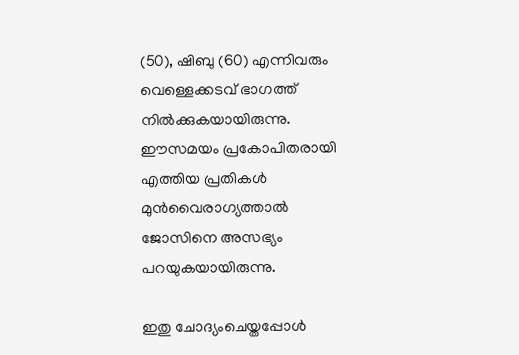(50), ഷിബു (60) എന്നിവരും വെള്ളെക്കടവ് ഭാഗത്ത് നില്‍ക്കുകയായിരുന്നു. ഈസമയം പ്രകോപിതരായി എത്തിയ പ്രതികള്‍ മുന്‍വൈരാഗ്യത്താല്‍ ജോസിനെ അസഭ്യം പറയുകയായിരുന്നു.

ഇതു ചോദ്യംചെയ്തപ്പോള്‍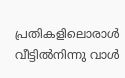പ്രതികളിലൊരാള്‍ വീട്ടില്‍നിന്നു വാള്‍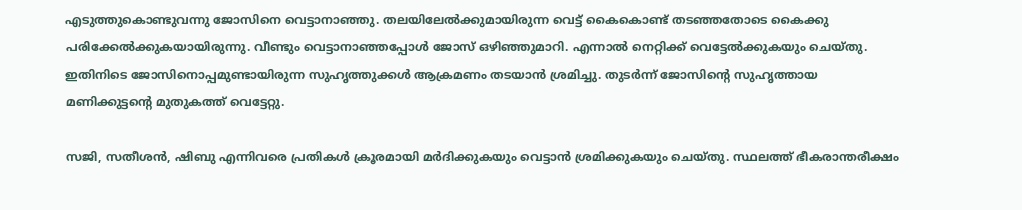എടുത്തുകൊണ്ടുവന്നു ജോസിനെ വെട്ടാനാഞ്ഞു. തലയിലേല്‍ക്കുമായിരുന്ന വെട്ട് കൈകൊണ്ട് തടഞ്ഞതോടെ കൈക്കു പരിക്കേല്‍ക്കുകയായിരുന്നു. വീണ്ടും വെട്ടാനാഞ്ഞപ്പോള്‍ ജോസ് ഒഴിഞ്ഞുമാറി. എന്നാല്‍ നെറ്റിക്ക് വെട്ടേല്‍ക്കുകയും ചെയ്തു. ഇതിനിടെ ജോസിനൊപ്പമുണ്ടായിരുന്ന സുഹൃത്തുക്കള്‍ ആക്രമണം തടയാന്‍ ശ്രമിച്ചു. തുടര്‍ന്ന് ജോസിന്‍റെ സുഹൃത്തായ മണിക്കുട്ടന്‍റെ മുതുകത്ത് വെട്ടേറ്റു.

സജി, സതീശന്‍, ഷിബു എന്നിവരെ പ്രതികള്‍ ക്രൂരമായി മര്‍ദിക്കുകയും വെട്ടാന്‍ ശ്രമിക്കുകയും ചെയ്തു. സ്ഥലത്ത് ഭീകരാന്തരീക്ഷം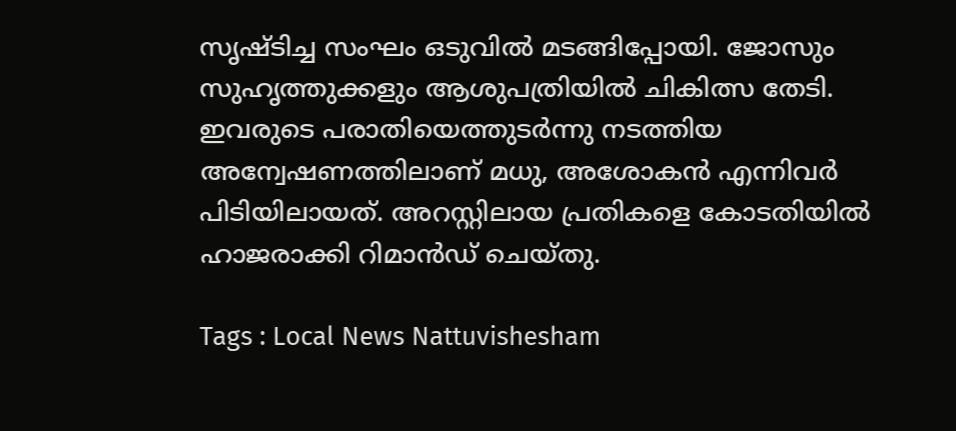സൃഷ്ടിച്ച സംഘം ഒടുവില്‍ മടങ്ങിപ്പോയി. ജോസും സുഹൃത്തുക്കളും ആശുപത്രിയില്‍ ചികിത്സ തേടി. ഇവരുടെ പരാതിയെത്തുടര്‍ന്നു നടത്തിയ അന്വേഷണത്തിലാണ് മധു, അശോകന്‍ എന്നിവര്‍ പിടിയിലായത്. അറസ്റ്റിലായ പ്രതികളെ കോടതിയില്‍ ഹാജരാക്കി റിമാന്‍ഡ് ചെയ്തു.

Tags : Local News Nattuvishesham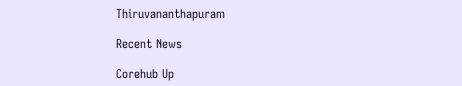Thiruvananthapuram

Recent News

Corehub Up